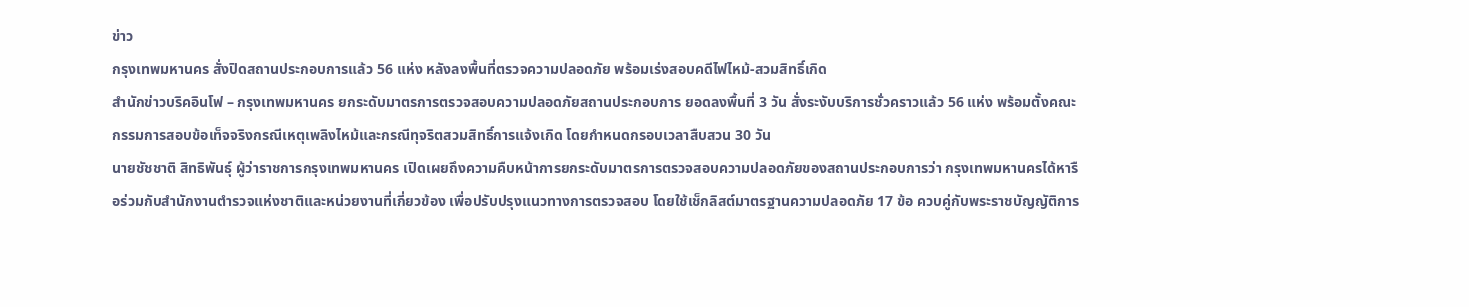ข่าว
กรุงเทพมหานคร สั่งปิดสถานประกอบการแล้ว 56 แห่ง หลังลงพื้นที่ตรวจความปลอดภัย พร้อมเร่งสอบคดีไฟไหม้-สวมสิทธิ์เกิด
สำนักข่าวบริคอินโฟ – กรุงเทพมหานคร ยกระดับมาตรการตรวจสอบความปลอดภัยสถานประกอบการ ยอดลงพื้นที่ 3 วัน สั่งระงับบริการชั่วคราวแล้ว 56 แห่ง พร้อมตั้งคณะกรรมการสอบข้อเท็จจริงกรณีเหตุเพลิงไหม้และกรณีทุจริตสวมสิทธิ์การแจ้งเกิด โดยกำหนดกรอบเวลาสืบสวน 30 วัน
นายชัชชาติ สิทธิพันธุ์ ผู้ว่าราชการกรุงเทพมหานคร เปิดเผยถึงความคืบหน้าการยกระดับมาตรการตรวจสอบความปลอดภัยของสถานประกอบการว่า กรุงเทพมหานครได้หารือร่วมกับสำนักงานตำรวจแห่งชาติและหน่วยงานที่เกี่ยวข้อง เพื่อปรับปรุงแนวทางการตรวจสอบ โดยใช้เช็กลิสต์มาตรฐานความปลอดภัย 17 ข้อ ควบคู่กับพระราชบัญญัติการ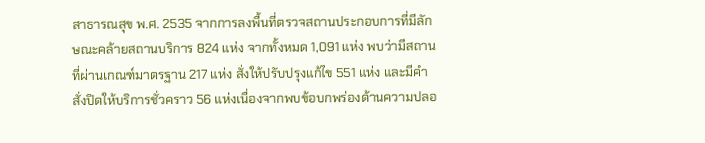สาธารณสุข พ.ศ. 2535 จากการลงพื้นที่ตรวจสถานประกอบการที่มีลักษณะคล้ายสถานบริการ 824 แห่ง จากทั้งหมด 1,091 แห่ง พบว่ามีสถานที่ผ่านเกณฑ์มาตรฐาน 217 แห่ง สั่งให้ปรับปรุงแก้ไข 551 แห่ง และมีคำสั่งปิดให้บริการชั่วคราว 56 แห่งเนื่องจากพบข้อบกพร่องด้านความปลอ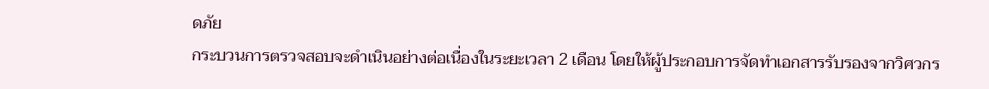ดภัย
กระบวนการตรวจสอบจะดำเนินอย่างต่อเนื่องในระยะเวลา 2 เดือน โดยให้ผู้ประกอบการจัดทำเอกสารรับรองจากวิศวกร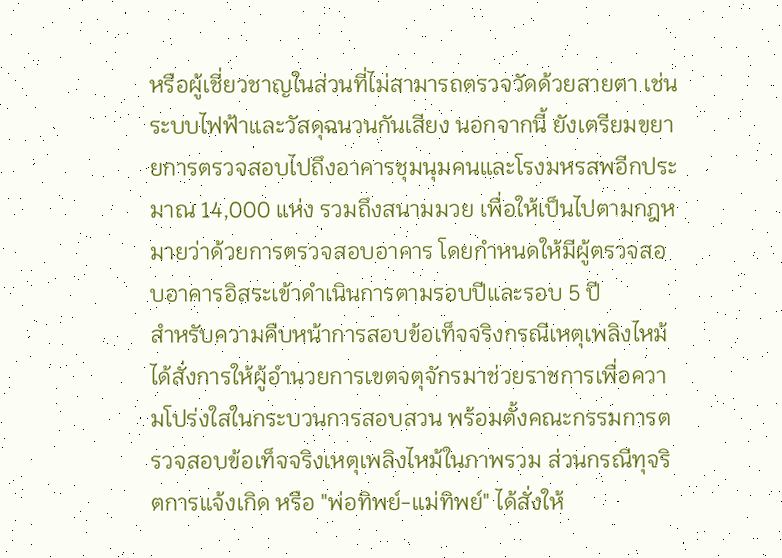หรือผู้เชี่ยวชาญในส่วนที่ไม่สามารถตรวจวัดด้วยสายตา เช่น ระบบไฟฟ้าและวัสดุฉนวนกันเสียง นอกจากนี้ ยังเตรียมขยายการตรวจสอบไปถึงอาคารชุมนุมคนและโรงมหรสพอีกประมาณ 14,000 แห่ง รวมถึงสนามมวย เพื่อให้เป็นไปตามกฎหมายว่าด้วยการตรวจสอบอาคาร โดยกำหนดให้มีผู้ตรวจสอบอาคารอิสระเข้าดำเนินการตามรอบปีและรอบ 5 ปี
สำหรับความคืบหน้าการสอบข้อเท็จจริงกรณีเหตุเพลิงไหม้ ได้สั่งการให้ผู้อำนวยการเขตจตุจักรมาช่วยราชการเพื่อความโปร่งใสในกระบวนการสอบสวน พร้อมตั้งคณะกรรมการตรวจสอบข้อเท็จจริงเหตุเพลิงไหม้ในภาพรวม ส่วนกรณีทุจริตการแจ้งเกิด หรือ "พ่อทิพย์-แม่ทิพย์" ได้สั่งให้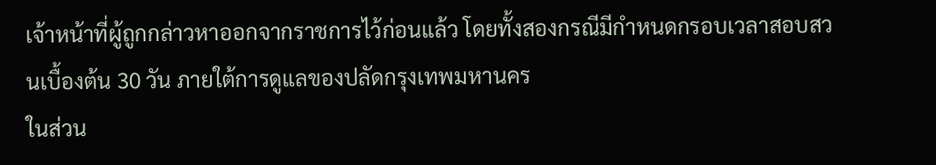เจ้าหน้าที่ผู้ถูกกล่าวหาออกจากราชการไว้ก่อนแล้ว โดยทั้งสองกรณีมีกำหนดกรอบเวลาสอบสวนเบื้องต้น 30 วัน ภายใต้การดูแลของปลัดกรุงเทพมหานคร
ในส่วน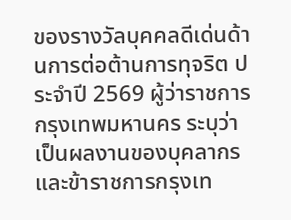ของรางวัลบุคคลดีเด่นด้านการต่อต้านการทุจริต ประจำปี 2569 ผู้ว่าราชการกรุงเทพมหานคร ระบุว่า เป็นผลงานของบุคลากรและข้าราชการกรุงเท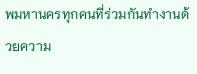พมหานครทุกคนที่ร่วมกันทำงานด้วยความ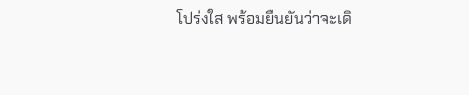โปร่งใส พร้อมยืนยันว่าจะเดิ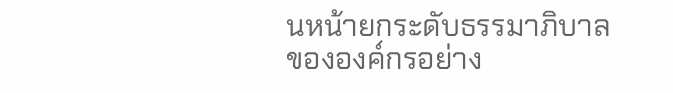นหน้ายกระดับธรรมาภิบาลขององค์กรอย่าง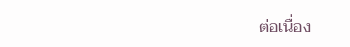ต่อเนื่อง